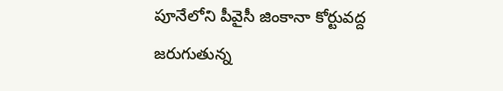పూనేలోని పీవైసీ జింకానా కోర్టువద్ద జరుగుతున్న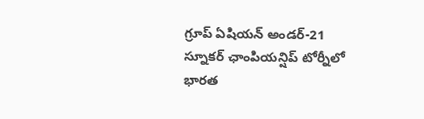గ్రూప్ ఏషియన్ అండర్-21 స్నూకర్ ఛాంపియన్షిప్ టోర్నీలో భారత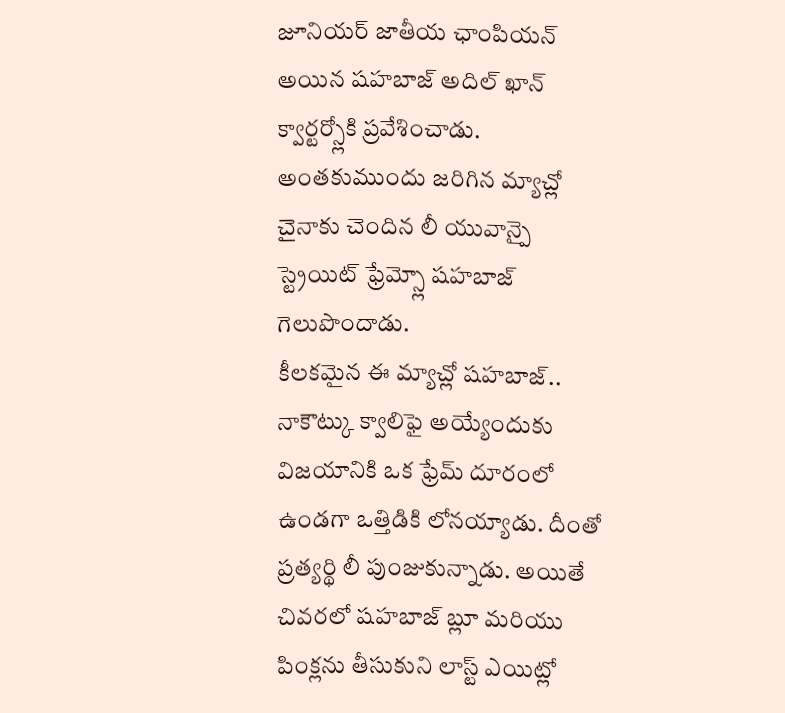జూనియర్ జాతీయ ఛాంపియన్ అయిన షహబాజ్ అదిల్ ఖాన్ క్వార్టర్స్లోకి ప్రవేశించాడు. అంతకుముందు జరిగిన మ్యాచ్లో చైనాకు చెందిన లీ యువాన్పై స్ట్రెయిట్ ఫ్రేమ్స్లో షహబాజ్ గెలుపొందాడు.
కీలకమైన ఈ మ్యాచ్లో షహబాజ్.. నాకౌట్కు క్వాలిఫై అయ్యేందుకు విజయానికి ఒక ఫ్రేమ్ దూరంలో ఉండగా ఒత్తిడికి లోనయ్యాడు. దీంతో ప్రత్యర్థి లీ పుంజుకున్నాడు. అయితే చివరలో షహబాజ్ బ్లూ మరియు పింక్లను తీసుకుని లాస్ట్ ఎయిట్లో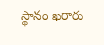స్థానం ఖరారు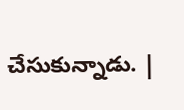చేసుకున్నాడు. |